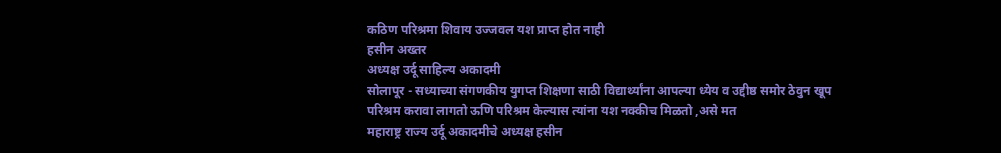कठिण परिश्रमा शिवाय उज्जवल यश प्राप्त होत नाही
हसीन अख्तर
अध्यक्ष उर्दू साहिल्य अकादमी
सोलापूर - सध्याच्या संगणकीय युगप्त शिक्षणा साठी विद्यार्थ्यांना आपल्या ध्येय व उद्दीष्ठ समोर ठेवुन खूप परिश्रम करावा लागतो ऊणि परिश्रम केल्यास त्यांना यश नक्कीच मिळतो ,असे मत
महाराष्ट्र राज्य उर्दू अकादमीचे अध्यक्ष हसीन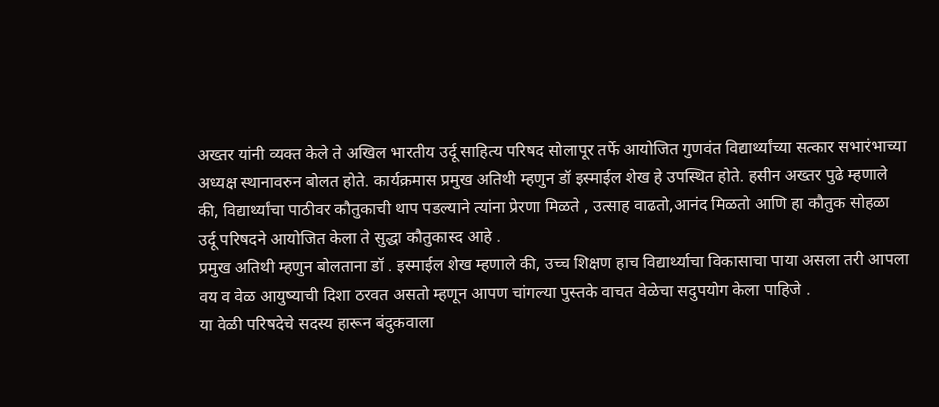अख्तर यांनी व्यक्त केले ते अखिल भारतीय उर्दू साहित्य परिषद सोलापूर तर्फे आयोजित गुणवंत विद्यार्थ्यांच्या सत्कार सभारंभाच्या अध्यक्ष स्थानावरुन बोलत होते. कार्यक्रमास प्रमुख अतिथी म्हणुन डॉ इस्माईल शेख हे उपस्थित होते. हसीन अख्तर पुढे म्हणाले की, विद्यार्थ्यांचा पाठीवर कौतुकाची थाप पडल्याने त्यांना प्रेरणा मिळते , उत्साह वाढतो,आनंद मिळतो आणि हा कौतुक सोहळा उर्दू परिषदने आयोजित केला ते सुद्धा कौतुकास्द आहे .
प्रमुख अतिथी म्हणुन बोलताना डॉ . इस्माईल शेख म्हणाले की, उच्च शिक्षण हाच विद्यार्थ्याचा विकासाचा पाया असला तरी आपला वय व वेळ आयुष्याची दिशा ठरवत असतो म्हणून आपण चांगल्या पुस्तके वाचत वेळेचा सदुपयोग केला पाहिजे .
या वेळी परिषदेचे सदस्य हारून बंदुकवाला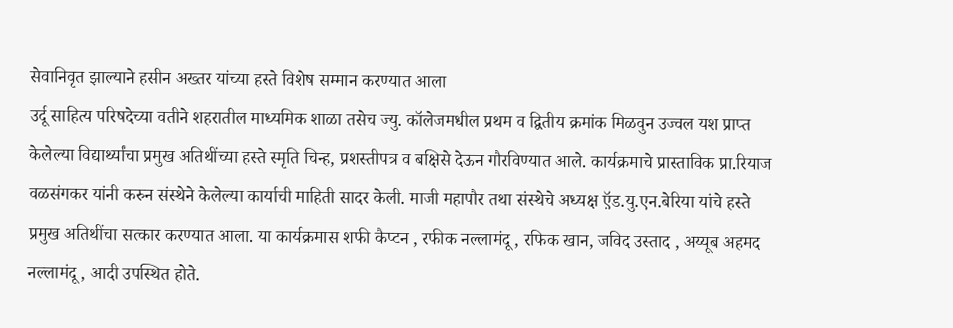सेवानिवृत झाल्याने हसीन अख्तर यांच्या हस्ते विशेष सम्मान करण्यात आला
उर्दू साहित्य परिषदेच्या वतीने शहरातील माध्यमिक शाळा तसेच ज्यु. कॉलेजमधील प्रथम व द्वितीय क्रमांक मिळवुन उज्वल यश प्राप्त केलेल्या विद्यार्थ्यांचा प्रमुख अतिथींच्या हस्ते स्मृति चिन्ह, प्रशस्तीपत्र व बक्षिसे देऊन गौरविण्यात आले. कार्यक्रमाचे प्रास्ताविक प्रा.रियाज वळसंगकर यांनी करुन संस्थेने केलेल्या कार्याची माहिती सादर केली. माजी महापौर तथा संस्थेचे अध्यक्ष ऍ़ड.यु.एन.बेरिया यांचे हस्ते प्रमुख अतिथींचा सत्कार करण्यात आला. या कार्यक्रमास शफी कैप्टन , रफीक नल्लामंदू , रफिक खान, जविद उस्ताद , अय्यूब अहमद नल्लामंदू , आदी उपस्थित होते.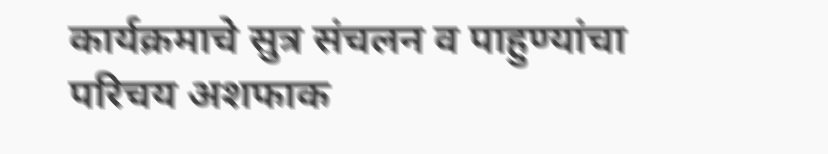कार्यक्रमाचे सुत्र संचलन व पाहुण्यांचा परिचय अशफाक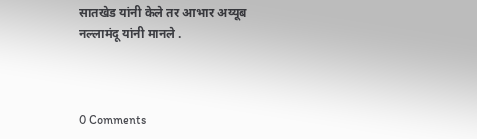सातखेड यांनी केले तर आभार अय्यूब नल्लामंदू यांनी मानले .



0 Comments